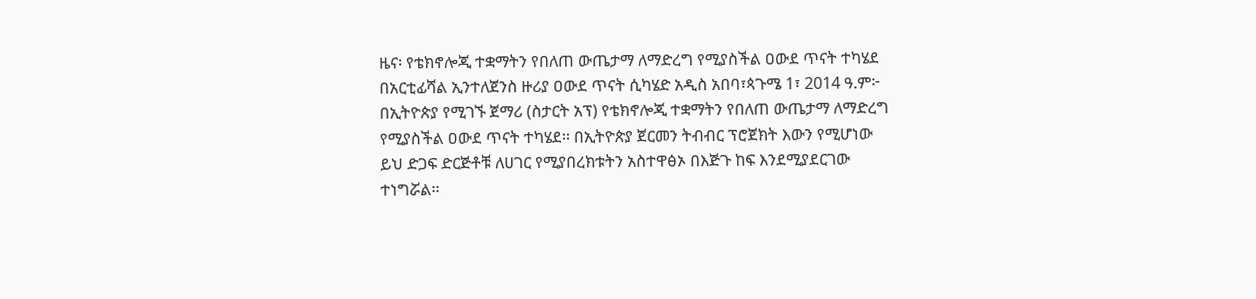ዜና፡ የቴክኖሎጂ ተቋማትን የበለጠ ውጤታማ ለማድረግ የሚያስችል ዐውደ ጥናት ተካሄደ
በአርቲፊሻል ኢንተለጀንስ ዙሪያ ዐውደ ጥናት ሲካሄድ አዲስ አበባ፣ጳጉሜ 1፣ 2014 ዓ.ም፦ በኢትዮጵያ የሚገኙ ጀማሪ (ስታርት አፕ) የቴክኖሎጂ ተቋማትን የበለጠ ውጤታማ ለማድረግ የሚያስችል ዐውደ ጥናት ተካሄደ፡፡ በኢትዮጵያ ጀርመን ትብብር ፕሮጀክት እውን የሚሆነው ይህ ድጋፍ ድርጅቶቹ ለሀገር የሚያበረክቱትን አስተዋፅኦ በእጅጉ ከፍ እንደሚያደርገው ተነግሯል፡፡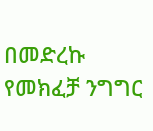በመድረኩ የመክፈቻ ንግግር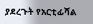ያደረጉት የአርቲፊሻል